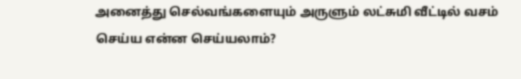அனைத்து செல்வங்களையும் அருளும் லட்சுமி வீட்டில் வசம் செய்ய என்ன செய்யலாம்?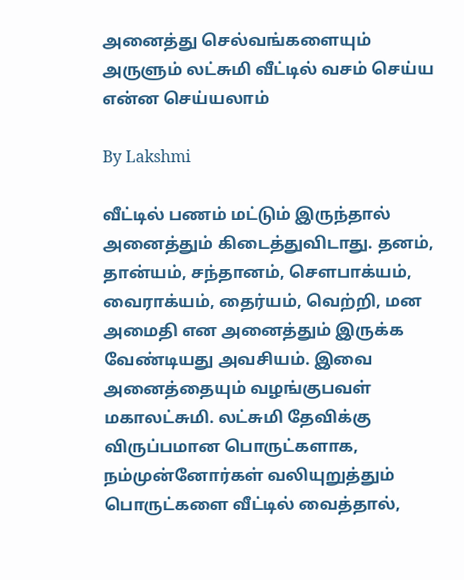அனைத்து செல்வங்களையும் அருளும் லட்சுமி வீட்டில் வசம் செய்ய என்ன செய்யலாம்

By Lakshmi

வீட்டில் பணம் மட்டும் இருந்தால் அனைத்தும் கிடைத்துவிடாது. தனம், தான்யம், சந்தானம், சௌபாக்யம், வைராக்யம், தைர்யம், வெற்றி, மன அமைதி என அனைத்தும் இருக்க வேண்டியது அவசியம். இவை அனைத்தையும் வழங்குபவள் மகாலட்சுமி. லட்சுமி தேவிக்கு விருப்பமான பொருட்களாக, நம்முன்னோர்கள் வலியுறுத்தும் பொருட்களை வீட்டில் வைத்தால்,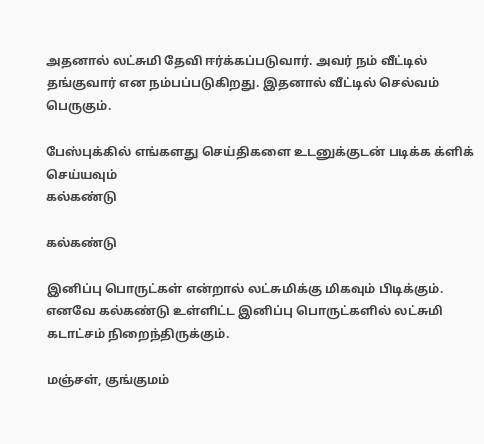அதனால் லட்சுமி தேவி ஈர்க்கப்படுவார். அவர் நம் வீட்டில் தங்குவார் என நம்பப்படுகிறது. இதனால் வீட்டில் செல்வம் பெருகும்.

பேஸ்புக்கில் எங்களது செய்திகளை உடனுக்குடன் படிக்க க்ளிக் செய்யவும்
கல்கண்டு

கல்கண்டு

இனிப்பு பொருட்கள் என்றால் லட்சுமிக்கு மிகவும் பிடிக்கும். எனவே கல்கண்டு உள்ளிட்ட இனிப்பு பொருட்களில் லட்சுமி கடாட்சம் நிறைந்திருக்கும்.

மஞ்சள், குங்குமம்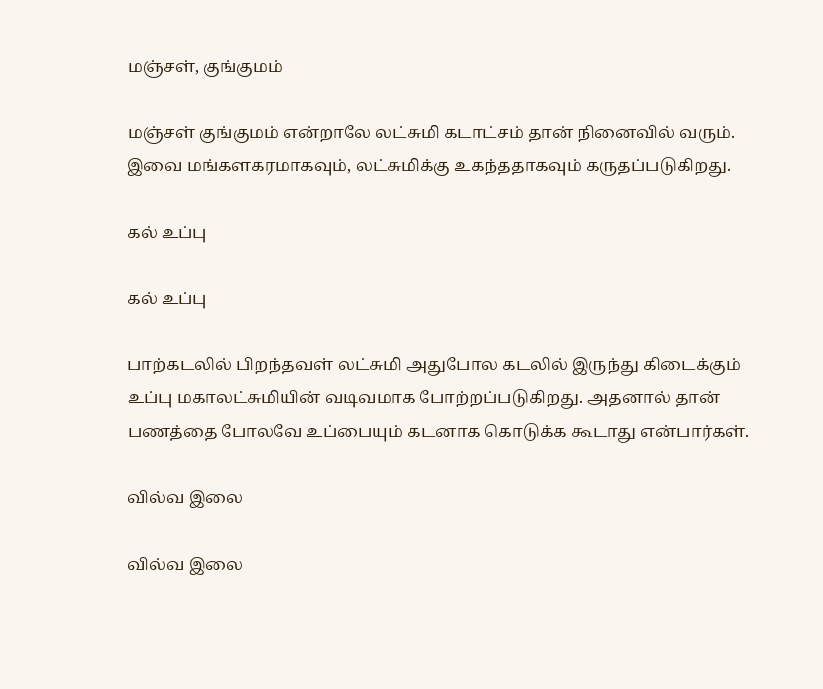மஞ்சள், குங்குமம்

மஞ்சள் குங்குமம் என்றாலே லட்சுமி கடாட்சம் தான் நினைவில் வரும். இவை மங்களகரமாகவும், லட்சுமிக்கு உகந்ததாகவும் கருதப்படுகிறது.

கல் உப்பு

கல் உப்பு

பாற்கடலில் பிறந்தவள் லட்சுமி அதுபோல கடலில் இருந்து கிடைக்கும் உப்பு மகாலட்சுமியின் வடிவமாக போற்றப்படுகிறது. அதனால் தான் பணத்தை போலவே உப்பையும் கடனாக கொடுக்க கூடாது என்பார்கள்.

வில்வ இலை

வில்வ இலை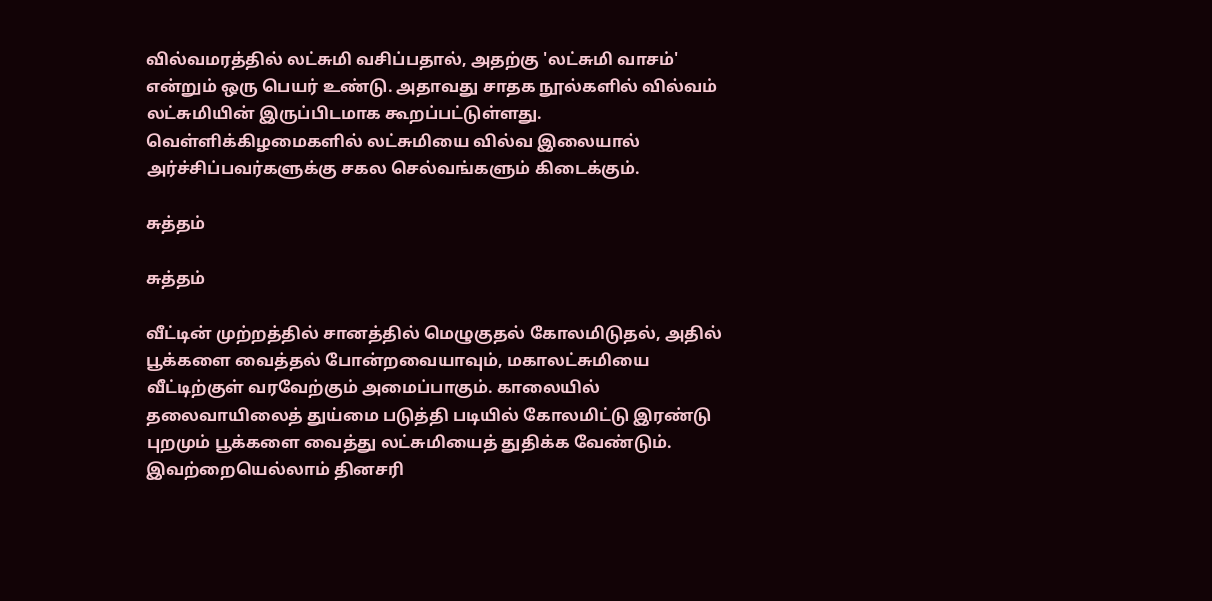வில்வமரத்தில் லட்சுமி வசிப்பதால், அதற்கு 'லட்சுமி வாசம்' என்றும் ஒரு பெயர் உண்டு. அதாவது சாதக நூல்களில் வில்வம் லட்சுமியின் இருப்பிடமாக கூறப்பட்டுள்ளது. வெள்ளிக்கிழமைகளில் லட்சுமியை வில்வ இலையால் அர்ச்சிப்பவர்களுக்கு சகல செல்வங்களும் கிடைக்கும்.

சுத்தம்

சுத்தம்

வீட்டின் முற்றத்தில் சானத்தில் மெழுகுதல் கோலமிடுதல், அதில் பூக்களை வைத்தல் போன்றவையாவும், மகாலட்சுமியை வீட்டிற்குள் வரவேற்கும் அமைப்பாகும். காலையில் தலைவாயிலைத் துய்மை படுத்தி படியில் கோலமிட்டு இரண்டு புறமும் பூக்களை வைத்து லட்சுமியைத் துதிக்க வேண்டும். இவற்றையெல்லாம் தினசரி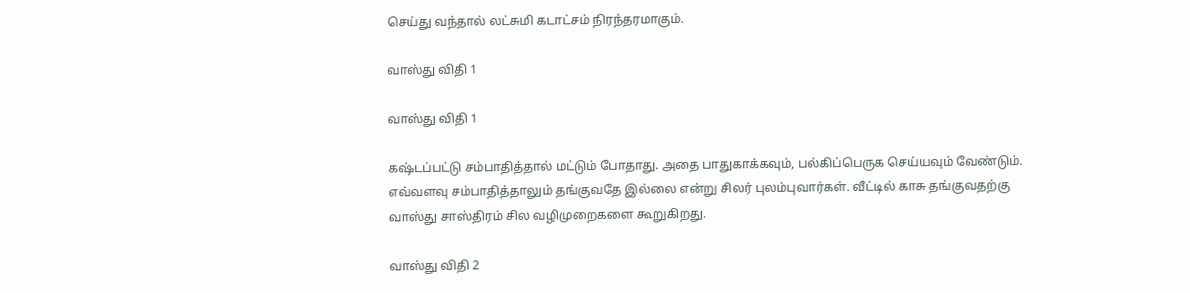செய்து வந்தால் லட்சுமி கடாட்சம் நிரந்தரமாகும்.

வாஸ்து விதி 1

வாஸ்து விதி 1

கஷ்டப்பட்டு சம்பாதித்தால் மட்டும் போதாது. அதை பாதுகாக்கவும், பல்கிப்பெருக செய்யவும் வேண்டும். எவ்வளவு சம்பாதித்தாலும் தங்குவதே இல்லை என்று சிலர் புலம்புவார்கள். வீட்டில் காசு தங்குவதற்கு வாஸ்து சாஸ்திரம் சில வழிமுறைகளை கூறுகிறது.

வாஸ்து விதி 2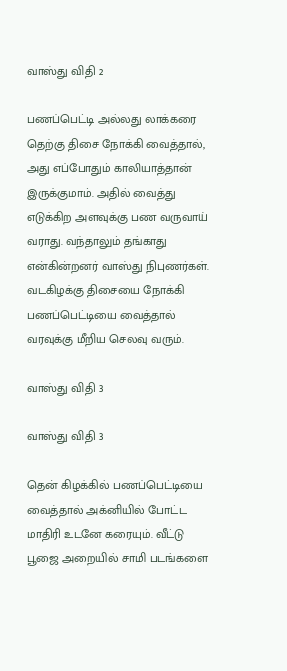வாஸ்து விதி 2

பணப்பெட்டி அல்லது லாக்கரை தெற்கு திசை நோக்கி வைத்தால், அது எப்போதும் காலியாத்தான் இருக்குமாம். அதில் வைத்து எடுக்கிற அளவுக்கு பண வருவாய் வராது. வந்தாலும் தங்காது என்கின்றனர் வாஸ்து நிபுணர்கள். வடகிழக்கு திசையை நோக்கி பணப்பெட்டியை வைத்தால் வரவுக்கு மீறிய செலவு வரும்.

வாஸ்து விதி 3

வாஸ்து விதி 3

தென் கிழக்கில் பணப்பெட்டியை வைத்தால் அக்னியில் போட்ட மாதிரி உடனே கரையும். வீட்டு பூஜை அறையில் சாமி படங்களை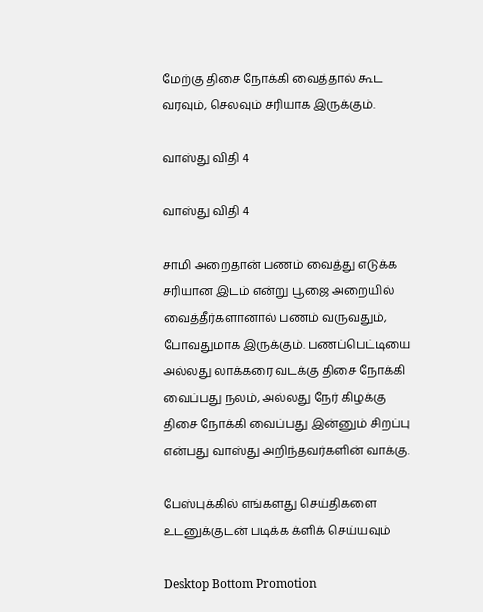மேற்கு திசை நோக்கி வைத்தால் கூட வரவும், செலவும் சரியாக இருக்கும்.

வாஸ்து விதி 4

வாஸ்து விதி 4

சாமி அறைதான் பணம் வைத்து எடுக்க சரியான இடம் என்று பூஜை அறையில் வைத்தீர்களானால் பணம் வருவதும், போவதுமாக இருக்கும். பணப்பெட்டியை அல்லது லாக்கரை வடக்கு திசை நோக்கி வைப்பது நலம், அல்லது நேர் கிழக்கு திசை நோக்கி வைப்பது இன்னும் சிறப்பு என்பது வாஸ்து அறிந்தவர்களின் வாக்கு.

பேஸ்புக்கில் எங்களது செய்திகளை உடனுக்குடன் படிக்க க்ளிக் செய்யவும்

Desktop Bottom Promotion